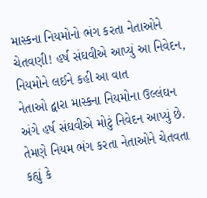માસ્કના નિયમોનો ભંગ કરતા નેતાઓને ચેતવણી! હર્ષ સંઘવીએ આપ્યું આ નિવેદન, નિયમોને લઈને કહી આ વાત
નેતાઓ દ્વારા માસ્કના નિયમોના ઉલ્લંઘન અંગે હર્ષ સંઘવીએ મોટું નિવેદન આપ્યું છે. તેમણે નિયમ ભંગ કરતા નેતાઓને ચેતવતા કહ્યું કે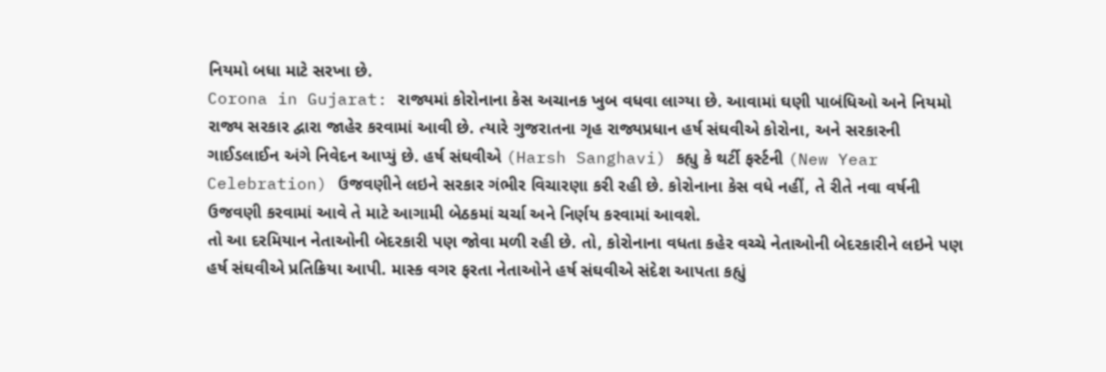નિયમો બધા માટે સરખા છે.
Corona in Gujarat: રાજ્યમાં કોરોનાના કેસ અચાનક ખુબ વધવા લાગ્યા છે. આવામાં ઘણી પાબંધિઓ અને નિયમો રાજ્ય સરકાર દ્વારા જાહેર કરવામાં આવી છે. ત્યારે ગુજરાતના ગૃહ રાજ્યપ્રધાન હર્ષ સંઘવીએ કોરોના, અને સરકારની ગાઈડલાઈન અંગે નિવેદન આપ્યું છે. હર્ષ સંઘવીએ (Harsh Sanghavi) કહ્યુ કે થર્ટી ફર્સ્ટની (New Year Celebration) ઉજવણીને લઇને સરકાર ગંભીર વિચારણા કરી રહી છે. કોરોનાના કેસ વધે નહીં, તે રીતે નવા વર્ષની ઉજવણી કરવામાં આવે તે માટે આગામી બેઠકમાં ચર્ચા અને નિર્ણય કરવામાં આવશે.
તો આ દરમિયાન નેતાઓની બેદરકારી પણ જોવા મળી રહી છે. તો, કોરોનાના વધતા કહેર વચ્ચે નેતાઓની બેદરકારીને લઇને પણ હર્ષ સંઘવીએ પ્રતિક્રિયા આપી. માસ્ક વગર ફરતા નેતાઓને હર્ષ સંઘવીએ સંદેશ આપતા કહ્યું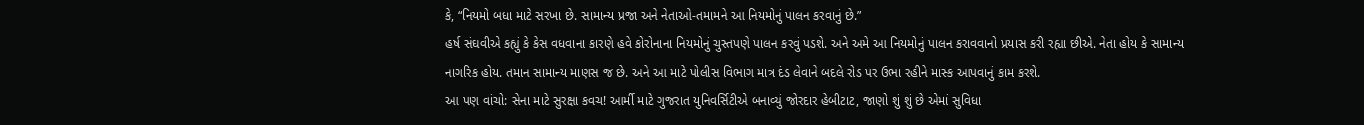કે, “નિયમો બધા માટે સરખા છે. સામાન્ય પ્રજા અને નેતાઓ-તમામને આ નિયમોનું પાલન કરવાનું છે.”
હર્ષ સંઘવીએ કહ્યું કે કેસ વધવાના કારણે હવે કોરોનાના નિયમોનું ચુસ્તપણે પાલન કરવું પડશે. અને અમે આ નિયમોનું પાલન કરાવવાનો પ્રયાસ કરી રહ્યા છીએ. નેતા હોય કે સામાન્ય નાગરિક હોય. તમાન સામાન્ય માણસ જ છે. અને આ માટે પોલીસ વિભાગ માત્ર દંડ લેવાને બદલે રોડ પર ઉભા રહીને માસ્ક આપવાનું કામ કરશે.
આ પણ વાંચો: સેના માટે સુરક્ષા કવચ! આર્મી માટે ગુજરાત યુનિવર્સિટીએ બનાવ્યું જોરદાર હેબીટાટ, જાણો શું શું છે એમાં સુવિધા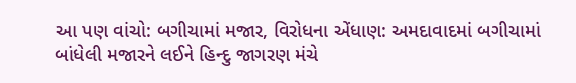આ પણ વાંચો: બગીચામાં મજાર, વિરોધના એંધાણ: અમદાવાદમાં બગીચામાં બાંધેલી મજારને લઈને હિન્દુ જાગરણ મંચે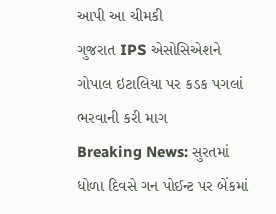આપી આ ચીમકી
ગુજરાત IPS એસોસિએશને ગોપાલ ઇટાલિયા પર કડક પગલાં ભરવાની કરી માગ
Breaking News: સુરતમાં ધોળા દિવસે ગન પોઈન્ટ પર બેંકમાં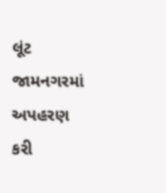લૂંટ
જામનગરમાં અપહરણ કરી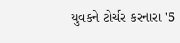યુવકને ટોર્ચર કરનારા '5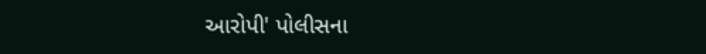આરોપી' પોલીસના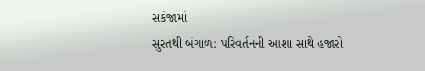સકંજામાં
સુરતથી બંગાળ: પરિવર્તનની આશા સાથે હજારો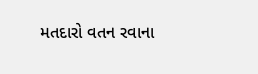મતદારો વતન રવાના